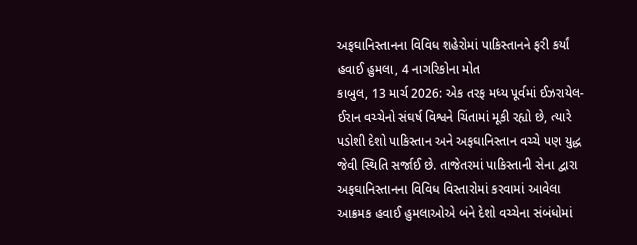અફઘાનિસ્તાનના વિવિધ શહેરોમાં પાકિસ્તાનને ફરી કર્યાં હવાઈ હુમલા, 4 નાગરિકોના મોત
કાબુલ, 13 માર્ચ 2026: એક તરફ મધ્ય પૂર્વમાં ઈઝરાયેલ-ઈરાન વચ્ચેનો સંઘર્ષ વિશ્વને ચિંતામાં મૂકી રહ્યો છે, ત્યારે પડોશી દેશો પાકિસ્તાન અને અફઘાનિસ્તાન વચ્ચે પણ યુદ્ધ જેવી સ્થિતિ સર્જાઈ છે. તાજેતરમાં પાકિસ્તાની સેના દ્વારા અફઘાનિસ્તાનના વિવિધ વિસ્તારોમાં કરવામાં આવેલા આક્રમક હવાઈ હુમલાઓએ બંને દેશો વચ્ચેના સંબંધોમાં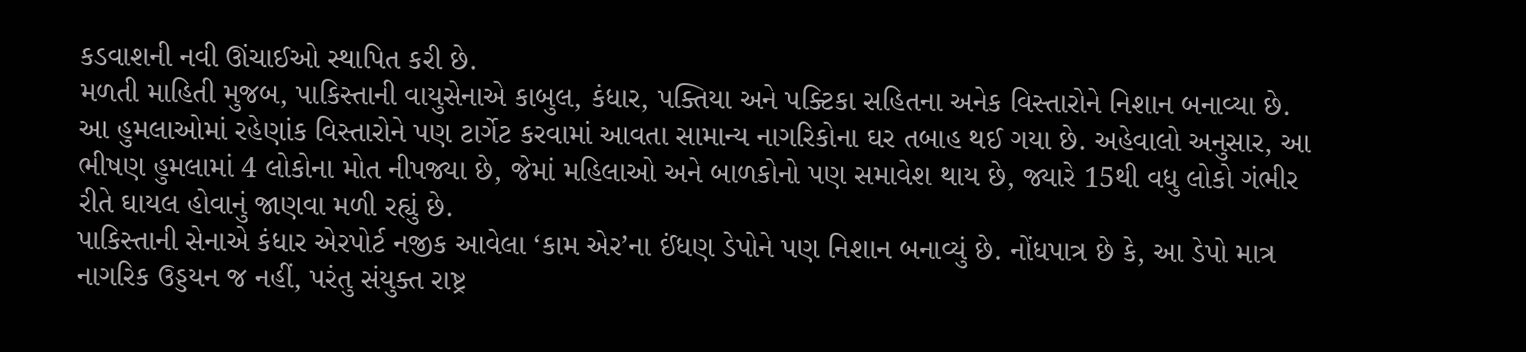કડવાશની નવી ઊંચાઈઓ સ્થાપિત કરી છે.
મળતી માહિતી મુજબ, પાકિસ્તાની વાયુસેનાએ કાબુલ, કંધાર, પક્તિયા અને પક્ટિકા સહિતના અનેક વિસ્તારોને નિશાન બનાવ્યા છે. આ હુમલાઓમાં રહેણાંક વિસ્તારોને પણ ટાર્ગેટ કરવામાં આવતા સામાન્ય નાગરિકોના ઘર તબાહ થઈ ગયા છે. અહેવાલો અનુસાર, આ ભીષણ હુમલામાં 4 લોકોના મોત નીપજ્યા છે, જેમાં મહિલાઓ અને બાળકોનો પણ સમાવેશ થાય છે, જ્યારે 15થી વધુ લોકો ગંભીર રીતે ઘાયલ હોવાનું જાણવા મળી રહ્યું છે.
પાકિસ્તાની સેનાએ કંધાર એરપોર્ટ નજીક આવેલા ‘કામ એર’ના ઈંધણ ડેપોને પણ નિશાન બનાવ્યું છે. નોંધપાત્ર છે કે, આ ડેપો માત્ર નાગરિક ઉડ્ડયન જ નહીં, પરંતુ સંયુક્ત રાષ્ટ્ર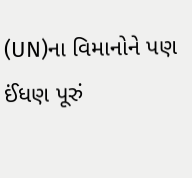(UN)ના વિમાનોને પણ ઈંધણ પૂરું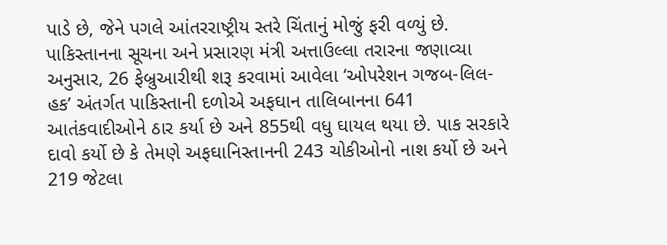પાડે છે, જેને પગલે આંતરરાષ્ટ્રીય સ્તરે ચિંતાનું મોજું ફરી વળ્યું છે.
પાકિસ્તાનના સૂચના અને પ્રસારણ મંત્રી અત્તાઉલ્લા તરારના જણાવ્યા અનુસાર, 26 ફેબ્રુઆરીથી શરૂ કરવામાં આવેલા ‘ઓપરેશન ગજબ-લિલ-હક’ અંતર્ગત પાકિસ્તાની દળોએ અફઘાન તાલિબાનના 641 આતંકવાદીઓને ઠાર કર્યા છે અને 855થી વધુ ઘાયલ થયા છે. પાક સરકારે દાવો કર્યો છે કે તેમણે અફઘાનિસ્તાનની 243 ચોકીઓનો નાશ કર્યો છે અને 219 જેટલા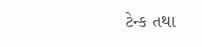ટેન્ક તથા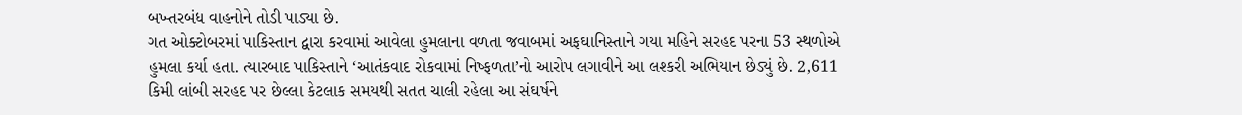બખ્તરબંધ વાહનોને તોડી પાડ્યા છે.
ગત ઓક્ટોબરમાં પાકિસ્તાન દ્વારા કરવામાં આવેલા હુમલાના વળતા જવાબમાં અફઘાનિસ્તાને ગયા મહિને સરહદ પરના 53 સ્થળોએ હુમલા કર્યા હતા. ત્યારબાદ પાકિસ્તાને ‘આતંકવાદ રોકવામાં નિષ્ફળતા’નો આરોપ લગાવીને આ લશ્કરી અભિયાન છેડ્યું છે. 2,611 કિમી લાંબી સરહદ પર છેલ્લા કેટલાક સમયથી સતત ચાલી રહેલા આ સંઘર્ષને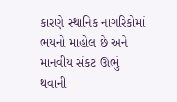કારણે સ્થાનિક નાગરિકોમાં ભયનો માહોલ છે અને માનવીય સંકટ ઊભું થવાની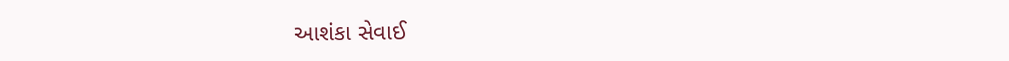આશંકા સેવાઈ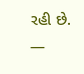રહી છે.
—